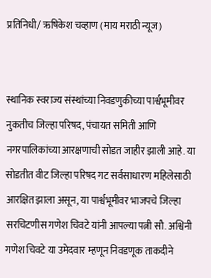प्रतिनिधी/ ऋषिकेश चव्हाण (माय मराठी न्यूज)


स्थानिक स्वराज्य संस्थांच्या निवडणुकीच्या पार्श्वभूमीवर नुकतीच जिल्हा परिषद, पंचायत समिती आणि नगरपालिकांच्या आरक्षणाची सोडत जाहीर झाली आहे. या सोडतीत वीट जिल्हा परिषद गट सर्वसाधारण महिलेसाठी आरक्षित झाला असून, या पार्श्वभूमीवर भाजपचे जिल्हा सरचिटणीस गणेश चिवटे यांनी आपल्या पत्नी सौ. अश्विनी गणेश चिवटे या उमेदवार म्हणून निवडणूक ताकदीने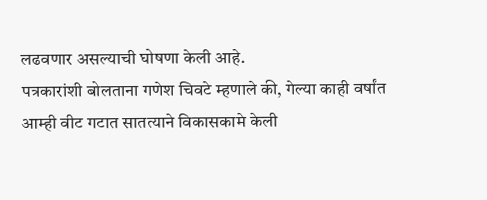लढवणार असल्याची घोषणा केली आहे.
पत्रकारांशी बोलताना गणेश चिवटे म्हणाले की, गेल्या काही वर्षांत आम्ही वीट गटात सातत्याने विकासकामे केली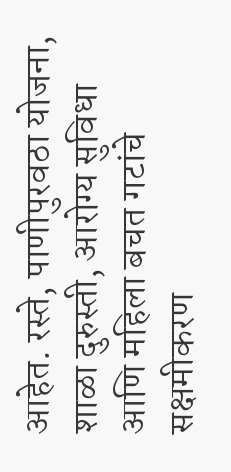आहेत. रस्ते, पाणीपुरवठा योजना, शाळा दुरुस्ती, आरोग्य सुविधा आणि महिला बचत गटांचे सक्षमीकरण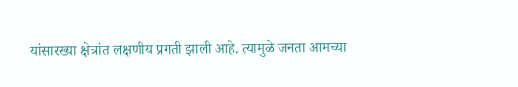यांसारख्या क्षेत्रांत लक्षणीय प्रगती झाली आहे. त्यामुळे जनता आमच्या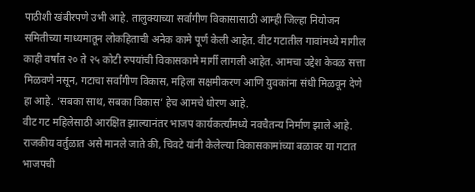पाठीशी खंबीरपणे उभी आहे. तालुक्याच्या सर्वांगीण विकासासाठी आम्ही जिल्हा नियोजन समितीच्या माध्यमातून लोकहिताची अनेक कामे पूर्ण केली आहेत. वीट गटातील गावांमध्ये मागील काही वर्षांत २० ते २५ कोटी रुपयांची विकासकामे मार्गी लागली आहेत. आमचा उद्देश केवळ सत्ता मिळवणे नसून, गटाचा सर्वांगीण विकास, महिला सक्षमीकरण आणि युवकांना संधी मिळवून देणे हा आहे. ‘सबका साथ, सबका विकास’ हेच आमचे धोरण आहे.
वीट गट महिलेसाठी आरक्षित झाल्यानंतर भाजप कार्यकर्त्यांमध्ये नवचैतन्य निर्माण झाले आहे. राजकीय वर्तुळात असे मानले जाते की, चिवटे यांनी केलेल्या विकासकामांच्या बळावर या गटात भाजपची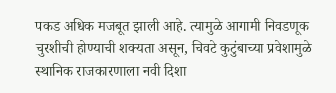पकड अधिक मजबूत झाली आहे. त्यामुळे आगामी निवडणूक चुरशीची होण्याची शक्यता असून, चिवटे कुटुंबाच्या प्रवेशामुळे स्थानिक राजकारणाला नवी दिशा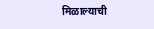मिळाल्याची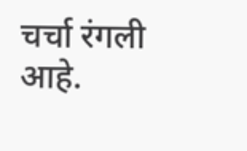चर्चा रंगली आहे.